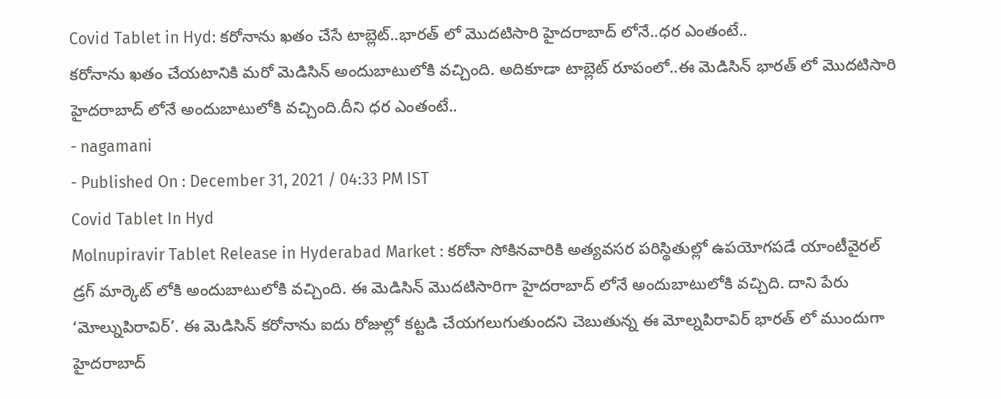Covid Tablet in Hyd: కరోనాను ఖతం చేసే టాబ్లెట్..భారత్ లో మొదటిసారి హైదరాబాద్ లోనే..ధర ఎంతంటే..
కరోనాను ఖతం చేయటానికి మరో మెడిసిన్ అందుబాటులోకి వచ్చింది. అదికూడా టాబ్లెట్ రూపంలో..ఈ మెడిసిన్ భారత్ లో మొదటిసారి హైదరాబాద్ లోనే అందుబాటులోకి వచ్చింది.దీని ధర ఎంతంటే..
- nagamani
- Published On : December 31, 2021 / 04:33 PM IST
Covid Tablet In Hyd
Molnupiravir Tablet Release in Hyderabad Market : కరోనా సోకినవారికి అత్యవసర పరిస్థితుల్లో ఉపయోగపడే యాంటీవైరల్ డ్రగ్ మార్కెట్ లోకి అందుబాటులోకి వచ్చింది. ఈ మెడిసిన్ మొదటిసారిగా హైదరాబాద్ లోనే అందుబాటులోకి వచ్చిది. దాని పేరు ‘మోల్నుపిరావిర్’. ఈ మెడిసిన్ కరోనాను ఐదు రోజుల్లో కట్టడి చేయగలుగుతుందని చెబుతున్న ఈ మోల్నపిరావిర్ భారత్ లో ముందుగా హైదరాబాద్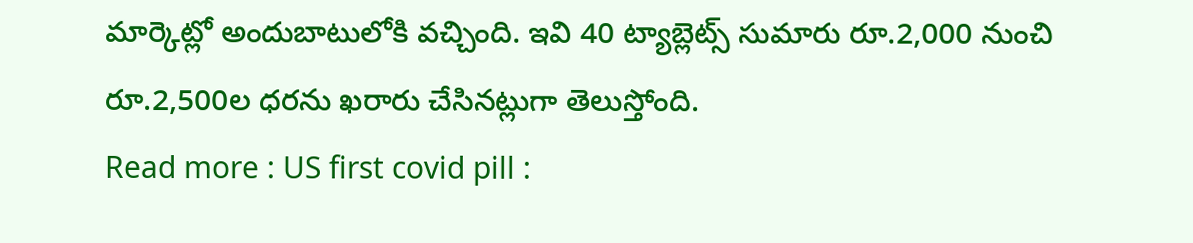మార్కెట్లో అందుబాటులోకి వచ్చింది. ఇవి 40 ట్యాబ్లెట్స్ సుమారు రూ.2,000 నుంచి రూ.2,500ల ధరను ఖరారు చేసినట్లుగా తెలుస్తోంది.
Read more : US first covid pill :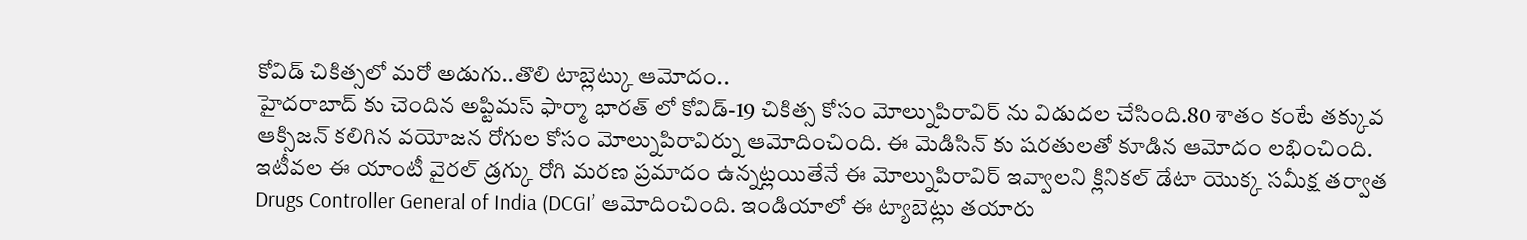కోవిడ్ చికిత్సలో మరో అడుగు..తొలి టాబ్లెట్కు ఆమోదం..
హైదరాబాద్ కు చెందిన అప్టిమస్ ఫార్మా భారత్ లో కోవిడ్-19 చికిత్స కోసం మోల్నుపిరావిర్ ను విడుదల చేసింది.80 శాతం కంటే తక్కువ ఆక్సిజన్ కలిగిన వయోజన రోగుల కోసం మోల్నుపిరావిర్ను ఆమోదించింది. ఈ మెడిసిన్ కు షరతులతో కూడిన ఆమోదం లభించింది. ఇటీవల ఈ యాంటీ వైరల్ డ్రగ్కు రోగి మరణ ప్రమాదం ఉన్నట్లయితేనే ఈ మోల్నుపిరావిర్ ఇవ్వాలని క్లినికల్ డేటా యొక్క సమీక్ష తర్వాత Drugs Controller General of India (DCGI’ ఆమోదించింది. ఇండియాలో ఈ ట్యాబెట్లు తయారు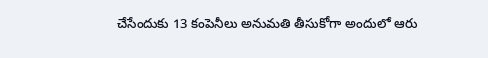చేసేందుకు 13 కంపెనీలు అనుమతి తీసుకోగా అందులో ఆరు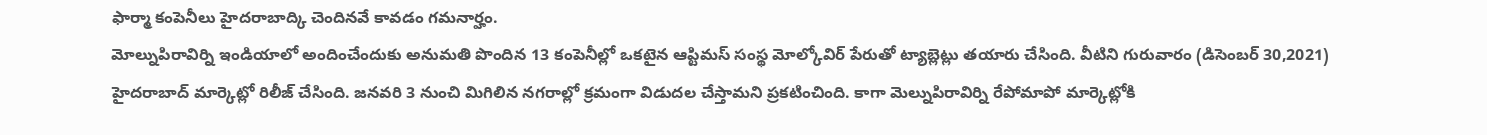ఫార్మా కంపెనీలు హైదరాబాద్కి చెందినవే కావడం గమనార్హం.
మోల్నుపిరావిర్ని ఇండియాలో అందించేందుకు అనుమతి పొందిన 13 కంపెనీల్లో ఒకటైన ఆప్టిమస్ సంస్థ మోల్కోవిర్ పేరుతో ట్యాబ్లెట్లు తయారు చేసింది. వీటిని గురువారం (డిసెంబర్ 30,2021) హైదరాబాద్ మార్కెట్లో రిలీజ్ చేసింది. జనవరి 3 నుంచి మిగిలిన నగరాల్లో క్రమంగా విడుదల చేస్తామని ప్రకటించింది. కాగా మెల్నుపిరావిర్ని రేపోమాపో మార్కెట్లోకి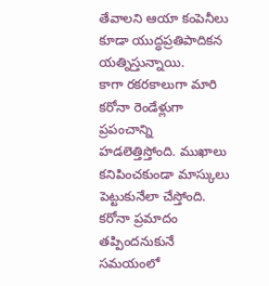తేవాలని ఆయా కంపెనీలు కూడా యుద్ధప్రతిపాదికన యత్నిస్తున్నాయి.
కాగా రకరకాలుగా మారి కరోనా రెండేళ్లుగా ప్రపంచాన్ని హడలెత్తిస్తోంది. ముఖాలు కనిపించకుండా మాస్కులు పెట్టుకునేలా చేస్తోంది. కరోనా ప్రమాదం తప్పిందనుకునే సమయంలో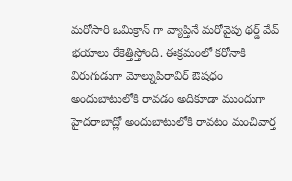మరోసారి ఒమిక్రాన్ గా వ్యాప్తినే మరోవైపు థర్డ్ వేవ్ భయాలు రేకెత్తిస్తోంది. ఈక్రమంలో కరోనాకి విరుగుడుగా మోల్నుపిరావిర్ ఔషధం అందుబాటులోకి రావడం అదికూడా ముందుగా హైదరాబాద్లో అందుబాటులోకి రావటం మంచివార్త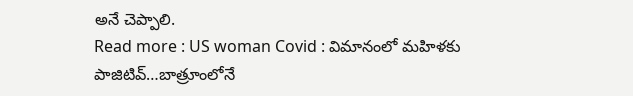అనే చెప్పాలి.
Read more : US woman Covid : విమానంలో మహిళకు పాజిటివ్…బాత్రూంలోనే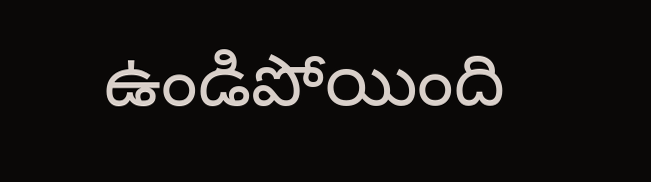ఉండిపోయింది